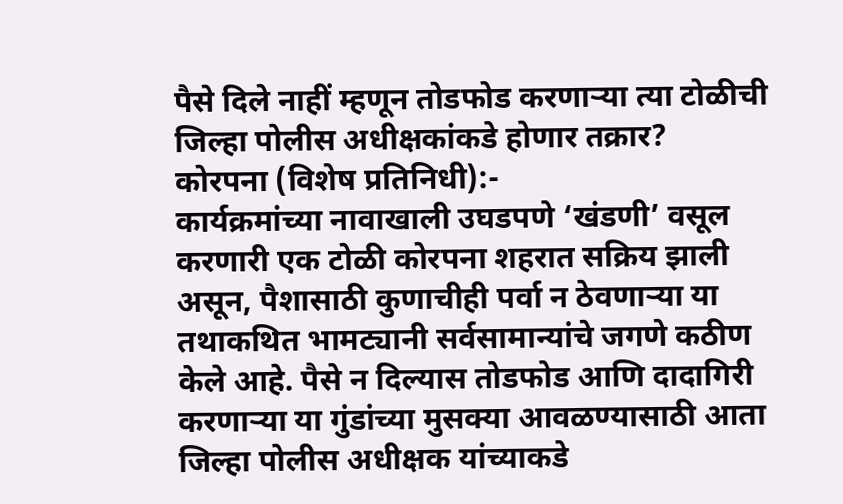पैसे दिले नाहीं म्हणून तोडफोड करणाऱ्या त्या टोळीची जिल्हा पोलीस अधीक्षकांकडे होणार तक्रार?
कोरपना (विशेष प्रतिनिधी):-
कार्यक्रमांच्या नावाखाली उघडपणे ‘खंडणी’ वसूल करणारी एक टोळी कोरपना शहरात सक्रिय झाली असून, पैशासाठी कुणाचीही पर्वा न ठेवणाऱ्या या तथाकथित भामट्यानी सर्वसामान्यांचे जगणे कठीण केले आहे. पैसे न दिल्यास तोडफोड आणि दादागिरी करणाऱ्या या गुंडांच्या मुसक्या आवळण्यासाठी आता जिल्हा पोलीस अधीक्षक यांच्याकडे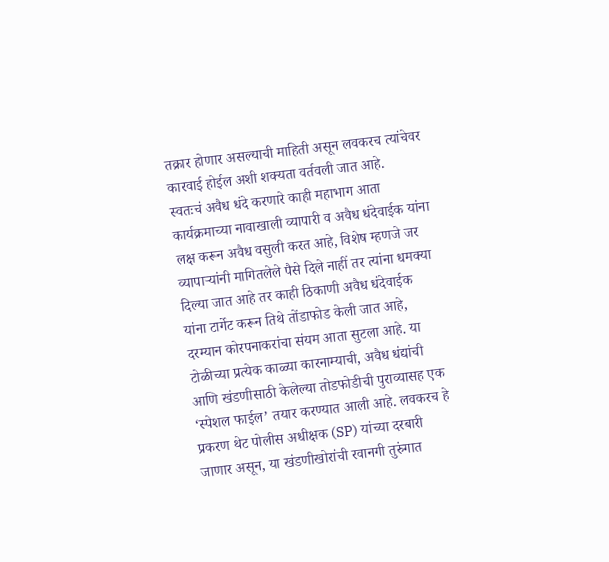तक्रार होणार असल्याची माहिती असून लवकरच त्यांचेवर कारवाई होईल अशी शक्यता वर्तवली जात आहे.
स्वतःचं अवैध धंदे करणारे काही महाभाग आता कार्यक्रमाच्या नावाखाली व्यापारी व अवैध धंदेवाईक यांना लक्ष करून अवैध वसुली करत आहे, विशेष म्हणजे जर व्यापाऱ्यांनी मागितलेले पैसे दिले नाहीं तर त्यांना धमक्या दिल्या जात आहे तर काही ठिकाणी अवैध धंदेवाईक यांना टार्गेट करून तिथे तोंडाफोड केली जात आहे, दरम्यान कोरपनाकरांचा संयम आता सुटला आहे. या टोळीच्या प्रत्येक काळ्या कारनाम्याची, अवैध धंद्यांची आणि खंडणीसाठी केलेल्या तोडफोडीची पुराव्यासह एक ‘स्पेशल फाईल’ तयार करण्यात आली आहे. लवकरच हे प्रकरण थेट पोलीस अधीक्षक (SP) यांच्या दरबारी जाणार असून, या खंडणीखोरांची रवानगी तुरुंगात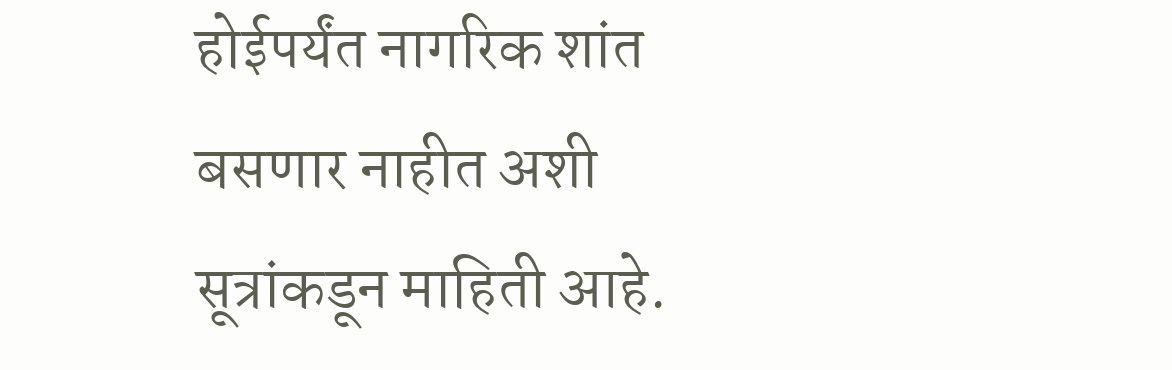होईपर्यंत नागरिक शांत बसणार नाहीत अशी सूत्रांकडून माहिती आहे.